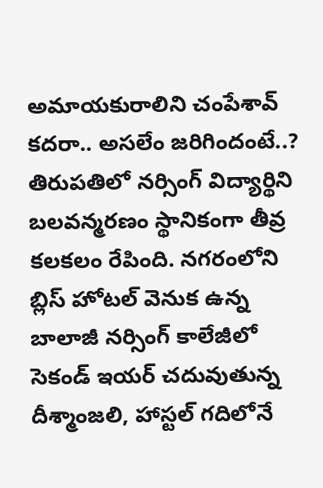అమాయకురాలిని చంపేశావ్ కదరా.. అసలేం జరిగిందంటే..?
తిరుపతిలో నర్సింగ్ విద్యార్థిని బలవన్మరణం స్థానికంగా తీవ్ర కలకలం రేపింది. నగరంలోని బ్లిస్ హోటల్ వెనుక ఉన్న బాలాజీ నర్సింగ్ కాలేజీలో సెకండ్ ఇయర్ చదువుతున్న దీశ్మాంజలి, హాస్టల్ గదిలోనే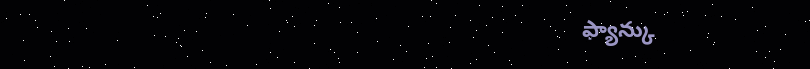ఫ్యాన్కు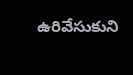ఉరివేసుకుని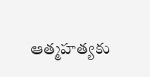ఆత్మహత్యకు